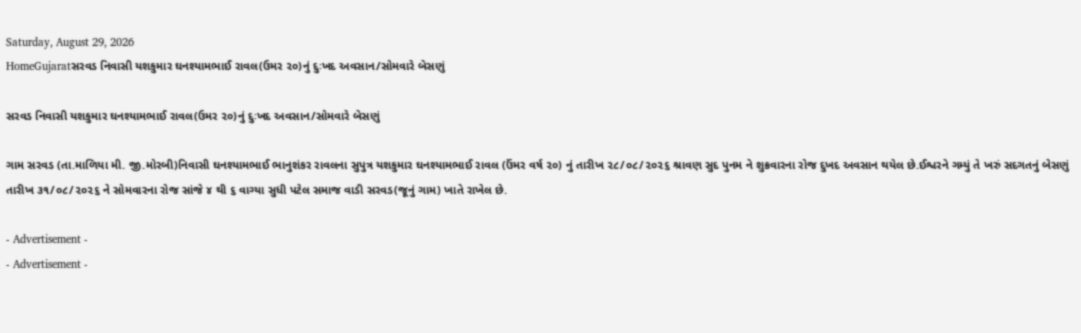Saturday, August 29, 2026
HomeGujaratસરવડ નિવાસી યશકુમાર ઘનશ્યામભાઈ રાવલ(ઉમર ૨૦)નું દુઃખદ અવસાન/સોમવારે બેસણું

સરવડ નિવાસી યશકુમાર ઘનશ્યામભાઈ રાવલ(ઉમર ૨૦)નું દુઃખદ અવસાન/સોમવારે બેસણું

ગામ સરવડ (તા.માળિયા મી. જી.મોરબી)નિવાસી ઘનશ્યામભાઈ ભાનુશંકર રાવલના સુપુત્ર યશકુમાર ઘનશ્યામભાઈ રાવલ (ઉંમર વર્ષ ૨૦) નું તારીખ ૨૮/૦૮/૨૦૨૬ શ્રાવણ સુદ પુનમ ને શુક્રવારના રોજ દુખદ અવસાન થયેલ છે.ઈશ્વરને ગમ્યું તે ખરું સદગતનું બેસણું તારીખ ૩૧/૦૮/૨૦૨૬ ને સોમવારના રોજ સાંજે ૪ થી ૬ વાગ્યા સુધી પટેલ સમાજ વાડી સરવડ(જૂનું ગામ) ખાતે રાખેલ છે.

- Advertisement -
- Advertisement -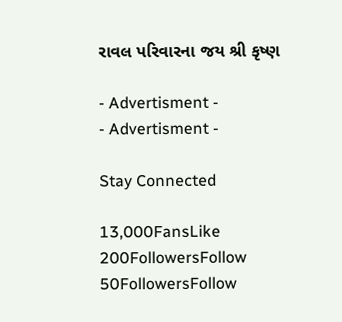રાવલ પરિવારના જય શ્રી કૃષ્ણ

- Advertisment -
- Advertisment -

Stay Connected

13,000FansLike
200FollowersFollow
50FollowersFollow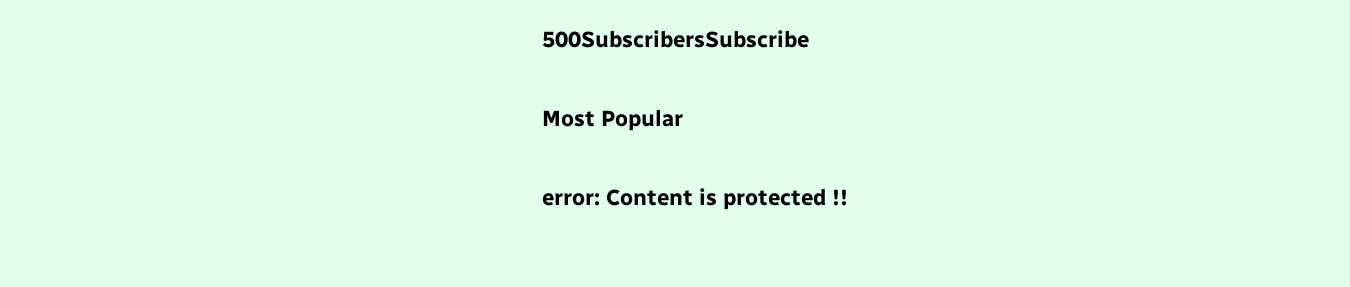500SubscribersSubscribe

Most Popular

error: Content is protected !!